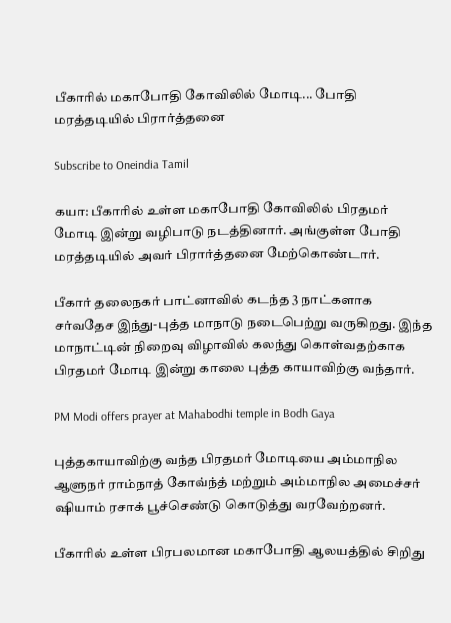பீகாரில் மகாபோதி கோவிலில் மோடி... போதி மரத்தடியில் பிரார்த்தனை

Subscribe to Oneindia Tamil

கயா: பீகாரில் உள்ள மகாபோதி கோவிலில் பிரதமர் மோடி இன்று வழிபாடு நடத்தினார். அங்குள்ள போதி மரத்தடியில் அவர் பிரார்த்தனை மேற்கொண்டார்.

பீகார் தலைநகர் பாட்னாவில் கடந்த 3 நாட்களாக சர்வதேச இந்து-புத்த மாநாடு நடைபெற்று வருகிறது. இந்த மாநாட்டின் நிறைவு விழாவில் கலந்து கொள்வதற்காக பிரதமர் மோடி இன்று காலை புத்த காயாவிற்கு வந்தார்.

PM Modi offers prayer at Mahabodhi temple in Bodh Gaya

புத்தகாயாவிற்கு வந்த பிரதமர் மோடியை அம்மாநில ஆளுநர் ராம்நாத் கோவ்ந்த் மற்றும் அம்மாநில அமைச்சர் ஷியாம் ரசாக் பூச்செண்டு கொடுத்து வரவேற்றனர்.

பீகாரில் உள்ள பிரபலமான மகாபோதி ஆலயத்தில் சிறிது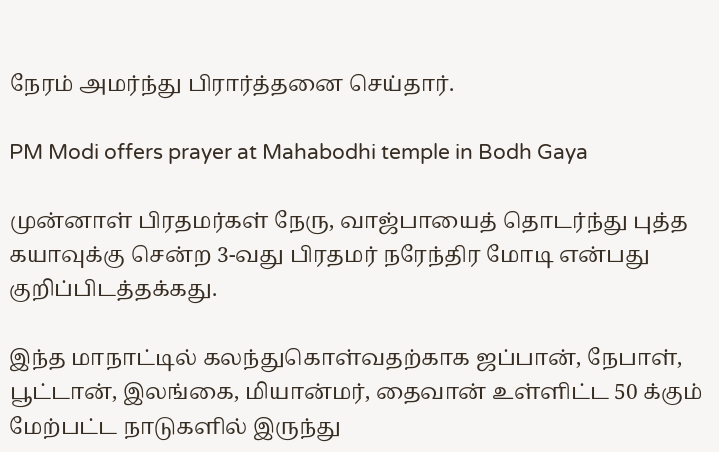நேரம் அமர்ந்து பிரார்த்தனை செய்தார்.

PM Modi offers prayer at Mahabodhi temple in Bodh Gaya

முன்னாள் பிரதமர்கள் நேரு, வாஜ்பாயைத் தொடர்ந்து புத்த கயாவுக்கு சென்ற 3-வது பிரதமர் நரேந்திர மோடி என்பது குறிப்பிடத்தக்கது.

இந்த மாநாட்டில் கலந்துகொள்வதற்காக ஜப்பான், நேபாள், பூட்டான், இலங்கை, மியான்மர், தைவான் உள்ளிட்ட 50 க்கும் மேற்பட்ட நாடுகளில் இருந்து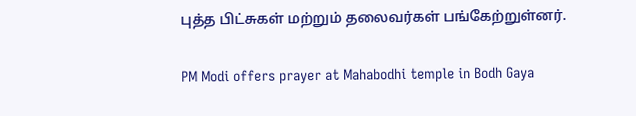புத்த பிட்சுகள் மற்றும் தலைவர்கள் பங்கேற்றுள்னர்.

PM Modi offers prayer at Mahabodhi temple in Bodh Gaya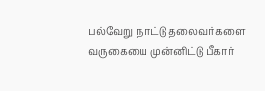பல்வேறு நாட்டு தலைவர்களை வருகையை முன்னிட்டு பீகார்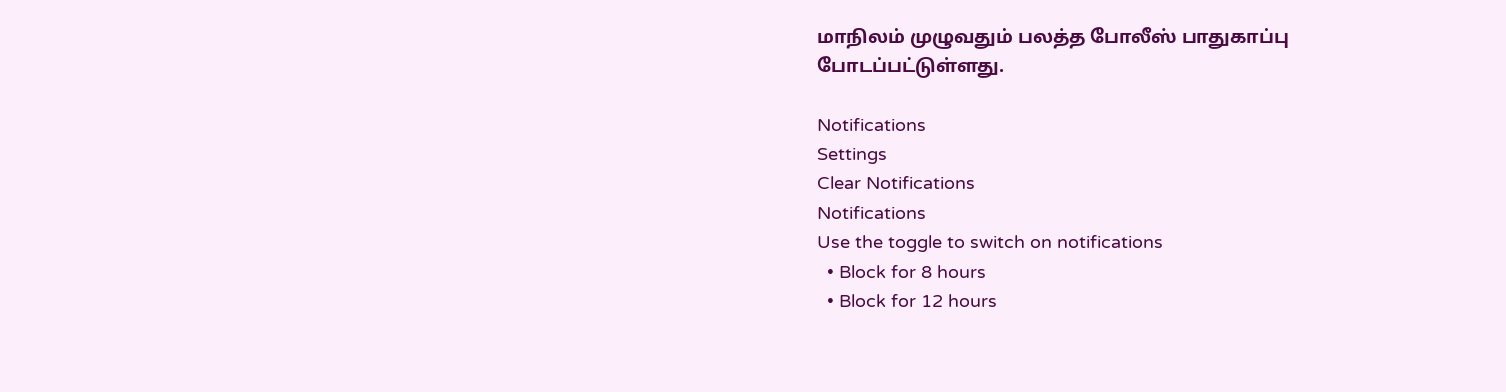மாநிலம் முழுவதும் பலத்த போலீஸ் பாதுகாப்பு போடப்பட்டுள்ளது.

Notifications
Settings
Clear Notifications
Notifications
Use the toggle to switch on notifications
  • Block for 8 hours
  • Block for 12 hours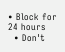• Block for 24 hours
  • Don't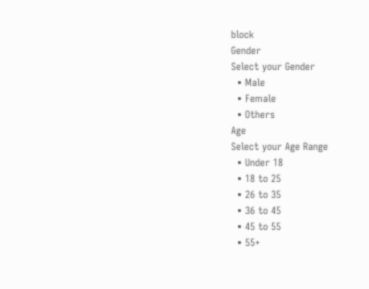block
Gender
Select your Gender
  • Male
  • Female
  • Others
Age
Select your Age Range
  • Under 18
  • 18 to 25
  • 26 to 35
  • 36 to 45
  • 45 to 55
  • 55+